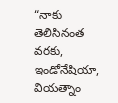“నాకు తెలిసినంత వరకు, ఇండోనేషియా, వియత్నాం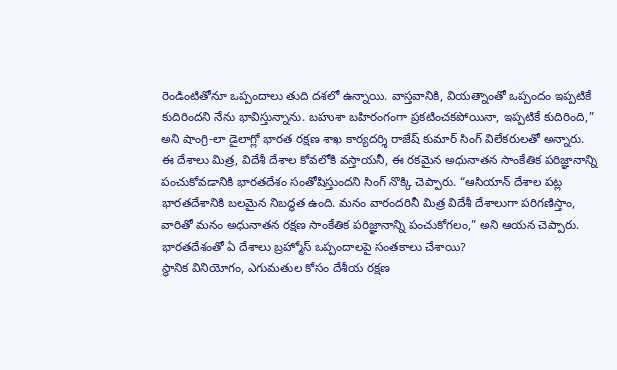రెండింటితోనూ ఒప్పందాలు తుది దశలో ఉన్నాయి. వాస్తవానికి, వియత్నాంతో ఒప్పందం ఇప్పటికే కుదిరిందని నేను భావిస్తున్నాను. బహుశా బహిరంగంగా ప్రకటించకపోయినా, ఇప్పటికే కుదిరింది,” అని షాంగ్రి-లా డైలాగ్లో భారత రక్షణ శాఖ కార్యదర్శి రాజేష్ కుమార్ సింగ్ విలేకరులతో అన్నారు.
ఈ దేశాలు మిత్ర, విదేశీ దేశాల కోవలోకి వస్తాయనీ, ఈ రకమైన అధునాతన సాంకేతిక పరిజ్ఞానాన్ని పంచుకోవడానికి భారతదేశం సంతోషిస్తుందని సింగ్ నొక్కి చెప్పారు. “ఆసియాన్ దేశాల పట్ల భారతదేశానికి బలమైన నిబద్ధత ఉంది. మనం వారందరినీ మిత్ర విదేశీ దేశాలుగా పరిగణిస్తాం, వారితో మనం అధునాతన రక్షణ సాంకేతిక పరిజ్ఞానాన్ని పంచుకోగలం,” అని ఆయన చెప్పారు.
భారతదేశంతో ఏ దేశాలు బ్రహ్మోస్ ఒప్పందాలపై సంతకాలు చేశాయి?
స్థానిక వినియోగం, ఎగుమతుల కోసం దేశీయ రక్షణ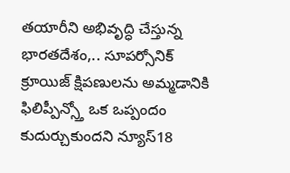తయారీని అభివృద్ధి చేస్తున్న భారతదేశం,.. సూపర్సోనిక్ క్రూయిజ్ క్షిపణులను అమ్మడానికి ఫిలిప్పీన్స్తో ఒక ఒప్పందం కుదుర్చుకుందని న్యూస్18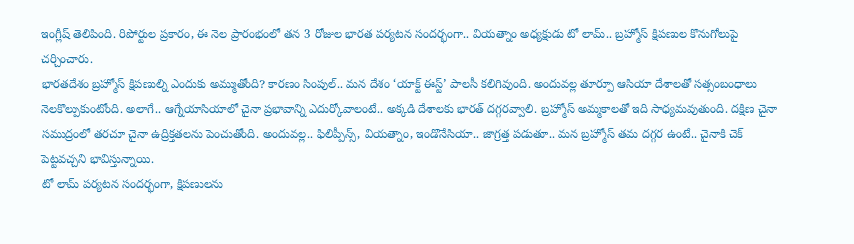ఇంగ్లీష్ తెలిపింది. రిపోర్టుల ప్రకారం, ఈ నెల ప్రారంభంలో తన 3 రోజుల భారత పర్యటన సందర్భంగా.. వియత్నాం అధ్యక్షుడు టో లామ్.. బ్రహ్మోస్ క్షిపణుల కొనుగోలుపై చర్చించారు.
భారతదేశం బ్రహ్మోస్ క్షిపణుల్ని ఎందుకు అమ్ముతోంది? కారణం సింపుల్.. మన దేశం ‘యాక్ట్ ఈస్ట్’ పాలసీ కలిగివుంది. అందువల్ల తూర్పూ ఆసియా దేశాలతో సత్సంబంధాలు నెలకొల్పుకుంటోంది. అలాగే.. ఆగ్నేయాసియాలో చైనా ప్రభావాన్ని ఎదుర్కోవాలంటే.. అక్కడి దేశాలకు భారత్ దగ్గరవ్వాలి. బ్రహ్మోస్ అమ్మకాలతో ఇది సాధ్యమవుతుంది. దక్షిణ చైనా సముద్రంలో తరచూ చైనా ఉద్రిక్తతలను పెంచుతోంది. అందువల్ల.. ఫిలిప్పీన్స్, వియత్నాం, ఇండొనేసియా.. జాగ్రత్త పడుతూ.. మన బ్రహ్మోస్ తమ దగ్గర ఉంటే.. చైనాకి చెక్ పెట్టవచ్చని భావిస్తున్నాయి.
టో లామ్ పర్యటన సందర్భంగా, క్షిపణులను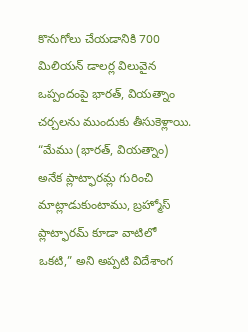కొనుగోలు చేయడానికి 700 మిలియన్ డాలర్ల విలువైన ఒప్పందంపై భారత్, వియత్నాం చర్చలను ముందుకు తీసుకెళ్లాయి. “మేము (భారత్, వియత్నాం) అనేక ప్లాట్ఫారమ్ల గురించి మాట్లాడుకుంటాము, బ్రహ్మోస్ ప్లాట్ఫారమ్ కూడా వాటిలో ఒకటి,” అని అప్పటి విదేశాంగ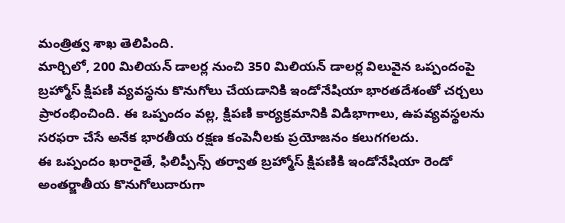మంత్రిత్వ శాఖ తెలిపింది.
మార్చిలో, 200 మిలియన్ డాలర్ల నుంచి 350 మిలియన్ డాలర్ల విలువైన ఒప్పందంపై బ్రహ్మోస్ క్షిపణి వ్యవస్థను కొనుగోలు చేయడానికి ఇండోనేషియా భారతదేశంతో చర్చలు ప్రారంభించింది. ఈ ఒప్పందం వల్ల, క్షిపణి కార్యక్రమానికి విడిభాగాలు, ఉపవ్యవస్థలను సరఫరా చేసే అనేక భారతీయ రక్షణ కంపెనీలకు ప్రయోజనం కలుగగలదు.
ఈ ఒప్పందం ఖరారైతే, ఫిలిప్పీన్స్ తర్వాత బ్రహ్మోస్ క్షిపణికి ఇండోనేషియా రెండో అంతర్జాతీయ కొనుగోలుదారుగా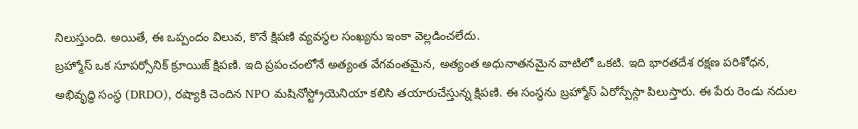నిలుస్తుంది. అయితే, ఈ ఒప్పందం విలువ, కొనే క్షిపణి వ్యవస్థల సంఖ్యను ఇంకా వెల్లడించలేదు.
బ్రహ్మోస్ ఒక సూపర్సోనిక్ క్రూయిజ్ క్షిపణి. ఇది ప్రపంచంలోనే అత్యంత వేగవంతమైన, అత్యంత అధునాతనమైన వాటిలో ఒకటి. ఇది భారతదేశ రక్షణ పరిశోధన, అభివృద్ధి సంస్థ (DRDO), రష్యాకి చెందిన NPO మషినోస్ట్రోయెనియా కలిసి తయారుచేస్తున్న క్షిపణి. ఈ సంస్థను బ్రహ్మోస్ ఏరోస్పేస్గా పిలుస్తారు. ఈ పేరు రెండు నదుల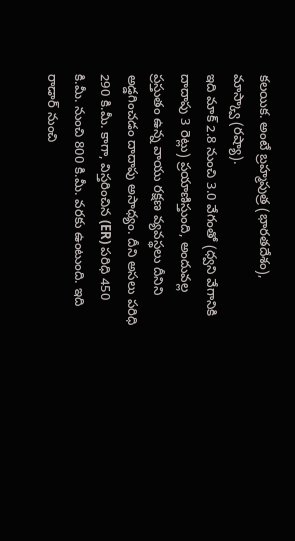కలయిక. అంటే బ్రహ్మపుత్ర (భారతదేశం), మాస్క్వా (రష్యా).
ఇది మాక్ 2.8 నుంచి 3.0 వేగంతో (ధ్వని వేగానికి దాదాపు 3 రెట్లు) ప్రయాణిస్తుంది, అందువల్ల ప్రస్తుతం ఉన్న వాయు రక్షణ వ్యవస్థలు దీనిని అడ్డగించడం దాదాపు అసాధ్యం. దీని అసలు పరిధి 290 కి.మీ. కాగా, విస్తరించిన (ER) పరిధి 450 కి.మీ. నుంచి 800 కి.మీ. వరకు ఉంటుంది. ఇది రాడార్ నుంచి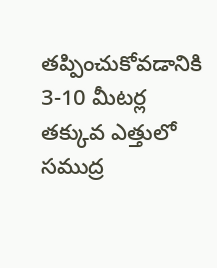తప్పించుకోవడానికి 3-10 మీటర్ల తక్కువ ఎత్తులో సముద్ర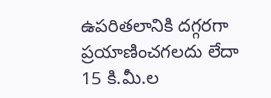ఉపరితలానికి దగ్గరగా ప్రయాణించగలదు లేదా 15 కి.మీ.ల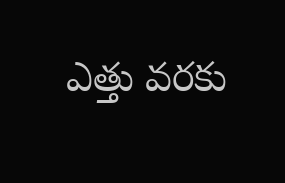ఎత్తు వరకు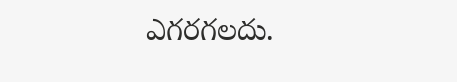ఎగరగలదు.